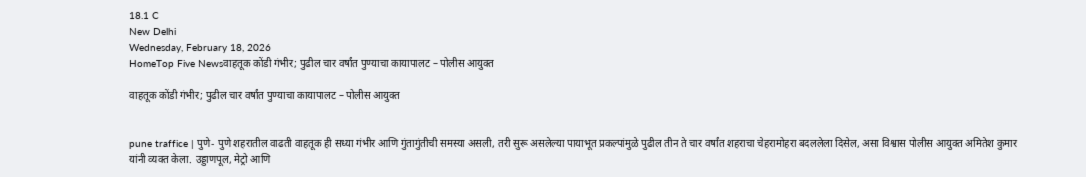18.1 C
New Delhi
Wednesday, February 18, 2026
HomeTop Five Newsवाहतूक कोंडी गंभीर; पुढील चार वर्षांत पुण्याचा कायापालट – पोलीस आयुक्त

वाहतूक कोंडी गंभीर; पुढील चार वर्षांत पुण्याचा कायापालट – पोलीस आयुक्त


pune traffice | पुणे- पुणे शहरातील वाढती वाहतूक ही सध्या गंभीर आणि गुंतागुंतीची समस्या असली, तरी सुरू असलेल्या पायाभूत प्रकल्पांमुळे पुढील तीन ते चार वर्षांत शहराचा चेहरामोहरा बदललेला दिसेल, असा विश्वास पोलीस आयुक्त अमितेश कुमार यांनी व्यक्त केला. उड्डाणपूल, मेट्रो आणि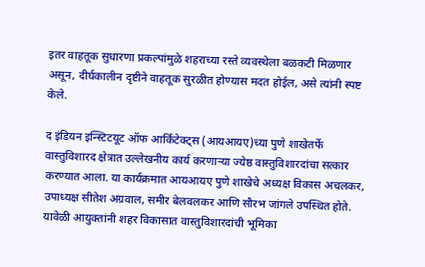इतर वाहतूक सुधारणा प्रकल्पांमुळे शहराच्या रस्ते व्यवस्थेला बळकटी मिळणार असून, दीर्घकालीन दृष्टीने वाहतूक सुरळीत होण्यास मदत होईल, असे त्यांनी स्पष्ट केले.

द इंडियन इन्स्टिटयूट ऑफ आर्किटेक्ट्स (आयआयए)च्या पुणे शाखेतर्फे वास्तुविशारद क्षेत्रात उल्लेखनीय कार्य करणाऱ्या ज्येष्ठ वास्तुविशारदांचा सत्कार करण्यात आला. या कार्यक्रमात आयआयए पुणे शाखेचे अध्यक्ष विकास अचलकर, उपाध्यक्ष सीतेश अग्रवाल, समीर बेलवलकर आणि सौरभ जांगले उपस्थित होते. यावेळी आयुक्तांनी शहर विकासात वास्तुविशारदांची भूमिका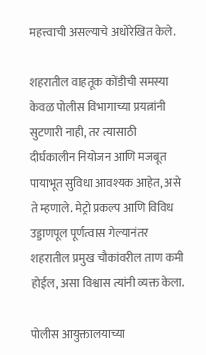महत्त्वाची असल्याचे अधोरेखित केले.

शहरातील वाहतूक कोंडीची समस्या केवळ पोलीस विभागाच्या प्रयत्नांनी सुटणारी नाही, तर त्यासाठी दीर्घकालीन नियोजन आणि मजबूत पायाभूत सुविधा आवश्यक आहेत, असे ते म्हणाले. मेट्रो प्रकल्प आणि विविध उड्डाणपूल पूर्णत्वास गेल्यानंतर शहरातील प्रमुख चौकांवरील ताण कमी होईल, असा विश्वास त्यांनी व्यक्त केला.

पोलीस आयुक्तालयाच्या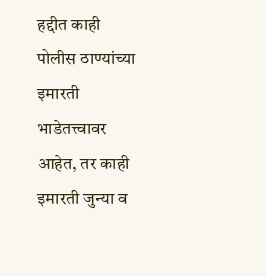हद्दीत काही पोलीस ठाण्यांच्या इमारती भाडेतत्त्वावर आहेत, तर काही इमारती जुन्या व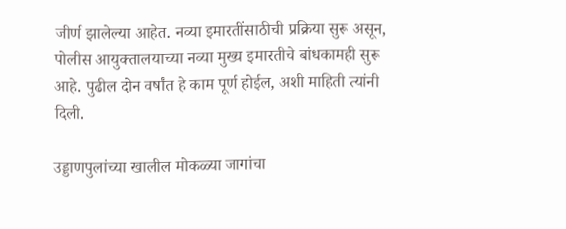जीर्ण झालेल्या आहेत. नव्या इमारतींसाठीची प्रक्रिया सुरू असून, पोलीस आयुक्तालयाच्या नव्या मुख्य इमारतीचे बांधकामही सुरू आहे. पुढील दोन वर्षांत हे काम पूर्ण होईल, अशी माहिती त्यांनी दिली.

उड्डाणपुलांच्या खालील मोकळ्या जागांचा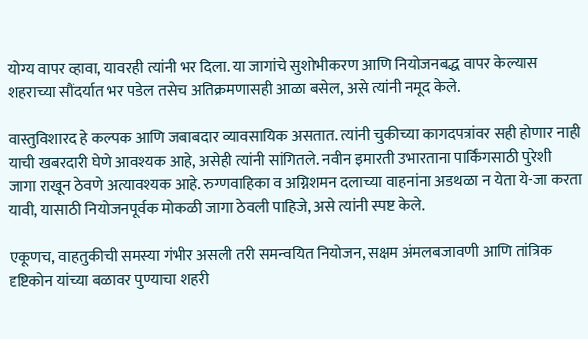योग्य वापर व्हावा, यावरही त्यांनी भर दिला. या जागांचे सुशोभीकरण आणि नियोजनबद्ध वापर केल्यास शहराच्या सौंदर्यात भर पडेल तसेच अतिक्रमणासही आळा बसेल, असे त्यांनी नमूद केले.

वास्तुविशारद हे कल्पक आणि जबाबदार व्यावसायिक असतात. त्यांनी चुकीच्या कागदपत्रांवर सही होणार नाही याची खबरदारी घेणे आवश्यक आहे, असेही त्यांनी सांगितले. नवीन इमारती उभारताना पार्किंगसाठी पुरेशी जागा राखून ठेवणे अत्यावश्यक आहे. रुग्णवाहिका व अग्निशमन दलाच्या वाहनांना अडथळा न येता ये-जा करता यावी, यासाठी नियोजनपूर्वक मोकळी जागा ठेवली पाहिजे, असे त्यांनी स्पष्ट केले.

एकूणच, वाहतुकीची समस्या गंभीर असली तरी समन्वयित नियोजन, सक्षम अंमलबजावणी आणि तांत्रिक दृष्टिकोन यांच्या बळावर पुण्याचा शहरी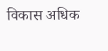विकास अधिक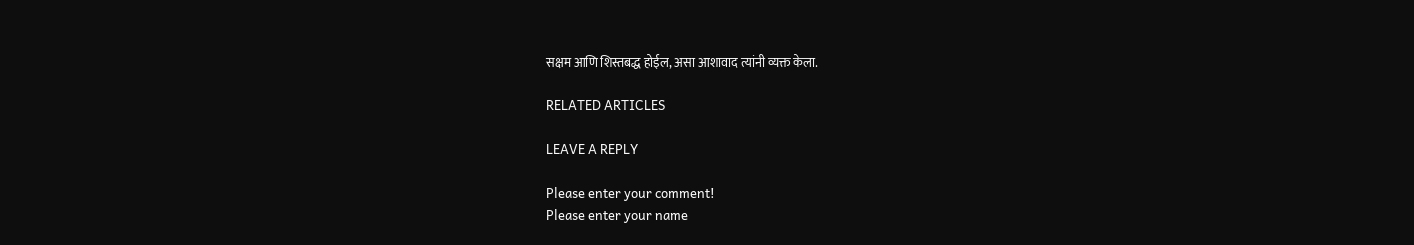सक्षम आणि शिस्तबद्ध होईल, असा आशावाद त्यांनी व्यक्त केला.

RELATED ARTICLES

LEAVE A REPLY

Please enter your comment!
Please enter your name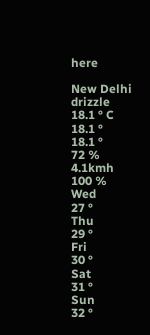here

New Delhi
drizzle
18.1 ° C
18.1 °
18.1 °
72 %
4.1kmh
100 %
Wed
27 °
Thu
29 °
Fri
30 °
Sat
31 °
Sun
32 °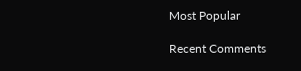Most Popular

Recent Comments